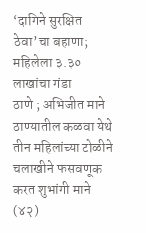‘दागिने सुरक्षित ठेवा’चा बहाणा; महिलेला ३.३० लाखांचा गंडा
ठाणे ; अभिजीत माने
ठाण्यातील कळवा येथे तीन महिलांच्या टोळीने चलाखीने फसवणूक करत शुभांगी माने (४२)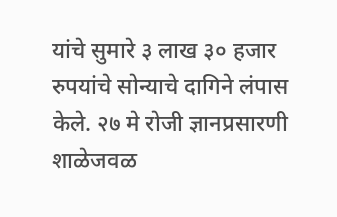यांचे सुमारे ३ लाख ३० हजार रुपयांचे सोन्याचे दागिने लंपास केले. २७ मे रोजी ज्ञानप्रसारणी शाळेजवळ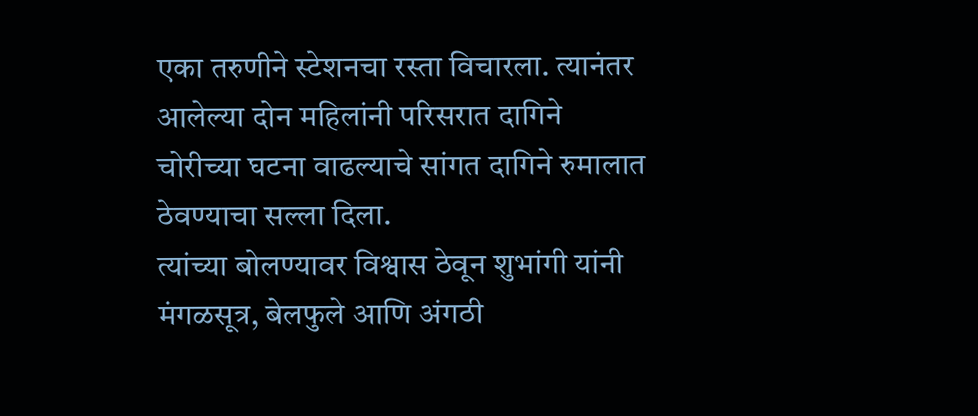एका तरुणीने स्टेशनचा रस्ता विचारला. त्यानंतर आलेल्या दोन महिलांनी परिसरात दागिने चोरीच्या घटना वाढल्याचे सांगत दागिने रुमालात ठेवण्याचा सल्ला दिला.
त्यांच्या बोलण्यावर विश्वास ठेवून शुभांगी यांनी मंगळसूत्र, बेलफुले आणि अंगठी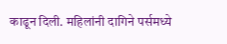काढून दिली. महिलांनी दागिने पर्समध्ये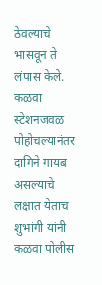ठेवल्याचे भासवून ते लंपास केले. कळवा स्टेशनजवळ पोहोचल्यानंतर दागिने गायब असल्याचे लक्षात येताच शुभांगी यांनी कळवा पोलीस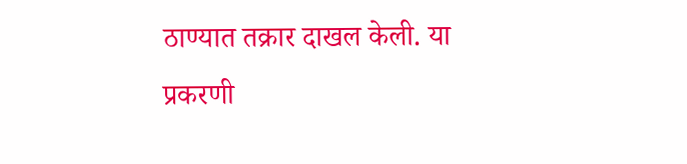ठाण्यात तक्रार दाखल केली. या प्रकरणी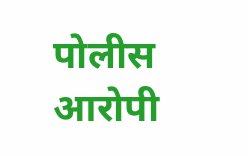पोलीस आरोपी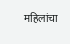महिलांचा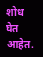शोध घेत आहेत.